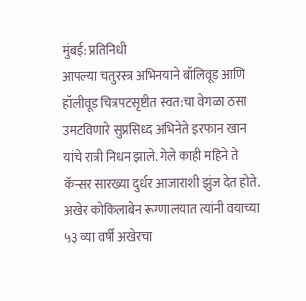मुंबई: प्रतिनिधी
आपल्या चतुरस्त्र अभिनयाने बॉलिवूड आणि हॉलीवूड चित्रपटसृष्टीत स्वत:चा वेगळा ठसा उमटविणारे सुप्रसिध्द अभिनेते इरफान खान यांचे रात्री निधन झाले. गेले काही महिने ते कॅन्सर सारख्या दुर्धर आजाराशी झुंज देत होते. अखेर कोकिलाबेन रूग्णालयात त्यांनी वयाच्या ५३ व्या वर्षी अखेरचा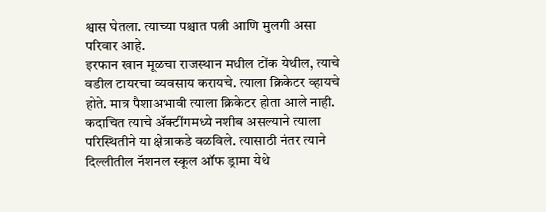श्वास घेतला. त्याच्या पश्चात पत्नी आणि मुलगी असा परिवार आहे.
इरफान खान मूळचा राजस्थान मधील टोंक येथील, त्याचे वडील टायरचा व्यवसाय करायचे. त्याला क्रिकेटर व्हायचे होते. मात्र पैशाअभावी त्याला क्रिकेटर होता आले नाही. कदाचित त्याचे ॲक्टींगमध्ये नशीब असल्याने त्याला परिस्थितीने या क्षेत्राकडे वळविले. त्यासाठी नंतर त्याने दिल्लीतील नॅशनल स्कूल ऑफ ड्रामा येथे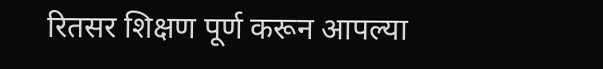रितसर शिक्षण पूर्ण करून आपल्या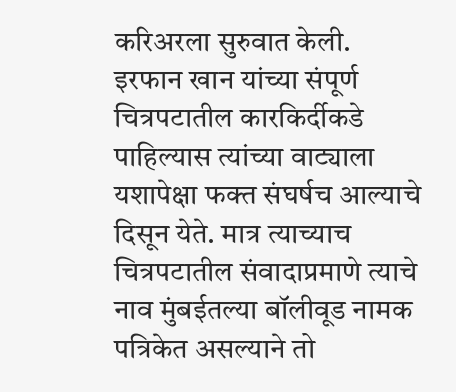करिअरला सुरुवात केली.
इरफान खान यांच्या संपूर्ण चित्रपटातील कारकिर्दीकडे पाहिल्यास त्यांच्या वाट्याला यशापेक्षा फक्त संघर्षच आल्याचे दिसून येते. मात्र त्याच्याच चित्रपटातील संवादाप्रमाणे त्याचे नाव मुंबईतल्या बॉलीवूड नामक पत्रिकेत असल्याने तो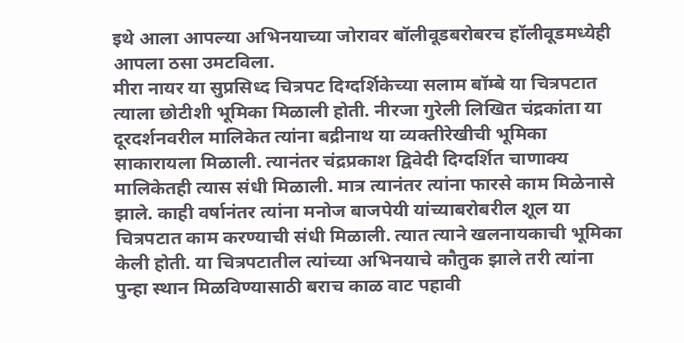इथे आला आपल्या अभिनयाच्या जोरावर बॉलीवूडबरोबरच हॉलीवूडमध्येही आपला ठसा उमटविला.
मीरा नायर या सुप्रसिध्द चित्रपट दिग्दर्शिकेच्या सलाम बॉम्बे या चित्रपटात त्याला छोटीशी भूमिका मिळाली होती. नीरजा गुरेली लिखित चंद्रकांता या दूरदर्शनवरील मालिकेत त्यांना बद्रीनाथ या व्यक्तीरेखीची भूमिका साकारायला मिळाली. त्यानंतर चंद्रप्रकाश द्विवेदी दिग्दर्शित चाणाक्य मालिकेतही त्यास संधी मिळाली. मात्र त्यानंतर त्यांना फारसे काम मिळेनासे झाले. काही वर्षानंतर त्यांना मनोज बाजपेयी यांच्याबरोबरील शूल या चित्रपटात काम करण्याची संधी मिळाली. त्यात त्याने खलनायकाची भूमिका केली होती. या चित्रपटातील त्यांच्या अभिनयाचे कौतुक झाले तरी त्यांना पुन्हा स्थान मिळविण्यासाठी बराच काळ वाट पहावी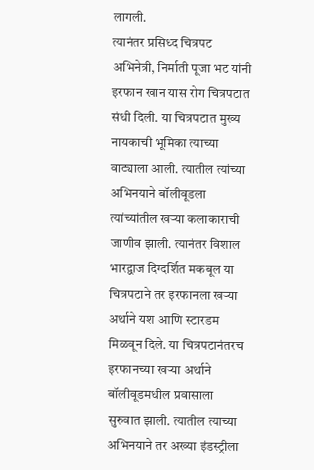लागली.
त्यानंतर प्रसिध्द चित्रपट अभिनेत्री, निर्माती पूजा भट यांनी इरफान खान यास रोग चित्रपटात संधी दिली. या चित्रपटात मुख्य नायकाची भूमिका त्याच्या वाट्याला आली. त्यातील त्यांच्या अभिनयाने बॉलीवूडला त्यांच्यांतील खऱ्या कलाकाराची जाणीव झाली. त्यानंतर विशाल भारद्वाज दिग्दर्शित मकबूल या चित्रपटाने तर इरफानला खऱ्या अर्थाने यश आणि स्टारडम मिळवून दिले. या चित्रपटानंतरच इरफानच्या खऱ्या अर्थाने बॉलीवूडमधील प्रवासाला सुरुवात झाली. त्यातील त्याच्या अभिनयाने तर अख्या इंडस्ट्रीला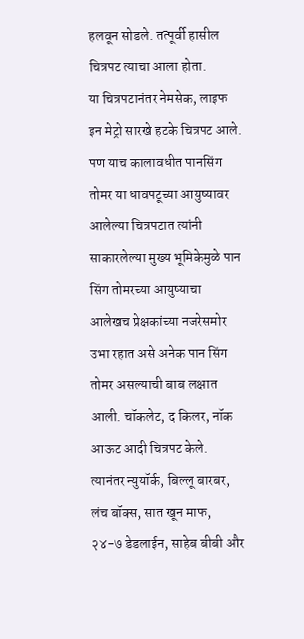हलवून सोडले. तत्पूर्वी हासील चित्रपट त्याचा आला होता.
या चित्रपटानंतर नेमसेक, लाइफ इन मेट्रो सारखे हटके चित्रपट आले. पण याच कालावधीत पानसिंग तोमर या धावपटूच्या आयुष्यावर आलेल्या चित्रपटात त्यांनी साकारलेल्या मुख्य भूमिकेमुळे पान सिंग तोमरच्या आयुष्याचा आलेखच प्रेक्षकांच्या नजरेसमोर उभा रहात असे अनेक पान सिंग तोमर असल्याची बाब लक्षात आली. चॉकलेट, द किलर, नॉक आऊट आदी चित्रपट केले.
त्यानंतर न्युयॉर्क, बिल्लू बारबर, लंच बॉक्स, सात खून माफ, २४-७ डेडलाईन, साहेब बीबी और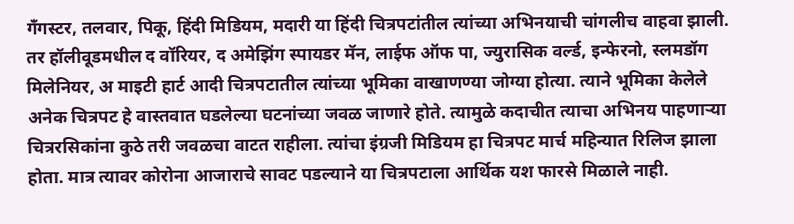गँगस्टर, तलवार, पिकू, हिंदी मिडियम, मदारी या हिंदी चित्रपटांतील त्यांच्या अभिनयाची चांगलीच वाहवा झाली. तर हॉलीवूडमधील द वॉरियर, द अमेझिंग स्पायडर मॅन, लाईफ ऑफ पा, ज्युरासिक वर्ल्ड, इन्फेरनो, स्लमडॉग मिलेनियर, अ माइटी हार्ट आदी चित्रपटातील त्यांच्या भूमिका वाखाणण्या जोग्या होत्या. त्याने भूमिका केलेले अनेक चित्रपट हे वास्तवात घडलेल्या घटनांच्या जवळ जाणारे होते. त्यामुळे कदाचीत त्याचा अभिनय पाहणाऱ्या चित्ररसिकांना कुठे तरी जवळचा वाटत राहीला. त्यांचा इंग्रजी मिडियम हा चित्रपट मार्च महिन्यात रिलिज झाला होता. मात्र त्यावर कोरोना आजाराचे सावट पडल्याने या चित्रपटाला आर्थिक यश फारसे मिळाले नाही.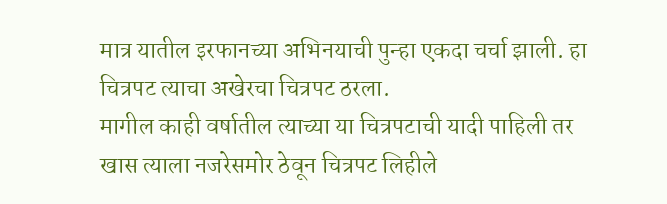मात्र यातील इरफानच्या अभिनयाची पुन्हा एकदा चर्चा झाली. हा चित्रपट त्याचा अखेरचा चित्रपट ठरला.
मागील काही वर्षातील त्याच्या या चित्रपटाची यादी पाहिली तर खास त्याला नजरेसमोर ठेवून चित्रपट लिहीले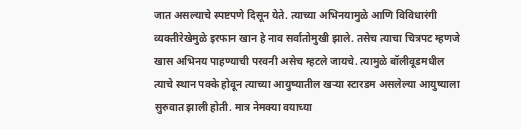जात असल्याचे स्पष्टपणे दिसून येते. त्याच्या अभिनयामुळे आणि विविधारंगी व्यक्तीरेखेमुळे इरफान खान हे नाव सर्वातोमुखी झाले. तसेच त्याचा चित्रपट म्हणजे खास अभिनय पाहण्याची परवनी असेच म्हटले जायचे. त्यामुळे बॉलीवूडमधील त्याचे स्थान पक्के होवून त्याच्या आयुष्यातील खऱ्या स्टारडम असलेल्या आयुष्याला सुरुवात झाली होती. मात्र नेमक्या वयाच्या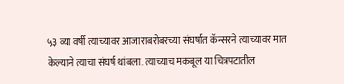५३ व्या वर्षी त्याच्यावर आजाराबरोबरच्या संघर्षात कॅन्सरने त्याच्यावर मात केल्याने त्याचा संघर्ष थांबला. त्याच्याच मकबूल या चित्रपटातील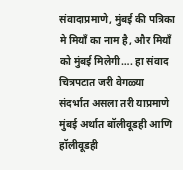संवादाप्रमाणे, मुंबई की पत्रिका मे मियाँ का नाम है, और मियाँ को मुंबई मिलेगी…. हा संवाद चित्रपटात जरी वेगळ्या संदर्भात असला तरी याप्रमाणे मुंबई अर्थात बॉलीवूडही आणि हॉलीवूडही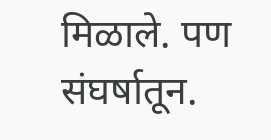मिळाले. पण संघर्षातून.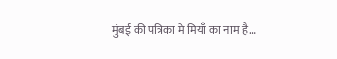मुंबई की पत्रिका मे मियाँ का नाम है…